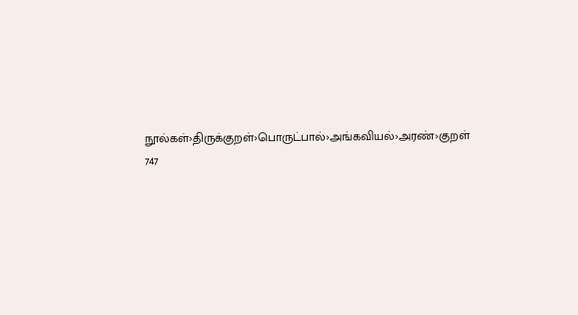நூல்கள்›திருக்குறள்›பொருட்பால்›அங்கவியல்›அரண்›குறள் 747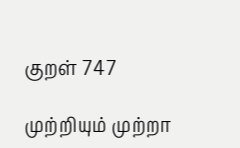குறள் 747

முற்றியும் முற்றா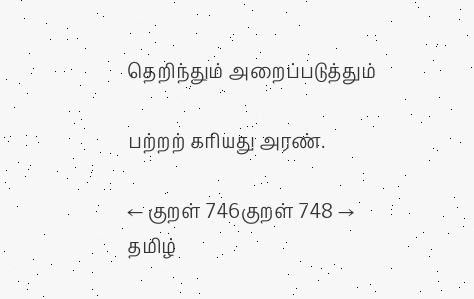தெறிந்தும் அறைப்படுத்தும்

பற்றற் கரியது அரண்.

← குறள் 746குறள் 748 →
தமிழ்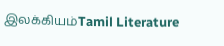இலக்கியம்Tamil Literature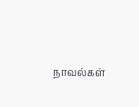நாவல்கள்